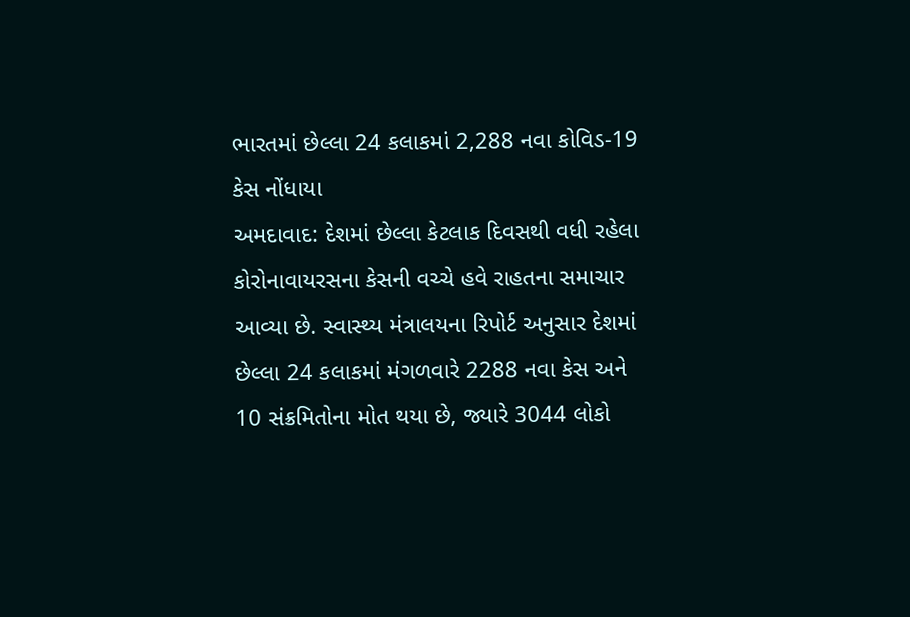ભારતમાં છેલ્લા 24 કલાકમાં 2,288 નવા કોવિડ-19 કેસ નોંધાયા
અમદાવાદ: દેશમાં છેલ્લા કેટલાક દિવસથી વધી રહેલા કોરોનાવાયરસના કેસની વચ્ચે હવે રાહતના સમાચાર આવ્યા છે. સ્વાસ્થ્ય મંત્રાલયના રિપોર્ટ અનુસાર દેશમાં છેલ્લા 24 કલાકમાં મંગળવારે 2288 નવા કેસ અને 10 સંક્રમિતોના મોત થયા છે, જ્યારે 3044 લોકો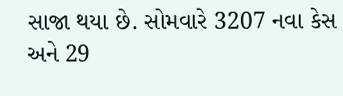સાજા થયા છે. સોમવારે 3207 નવા કેસ અને 29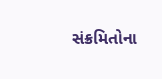સંક્રમિતોના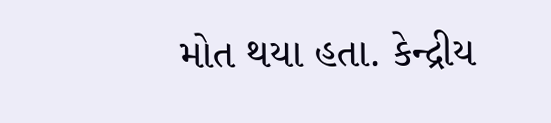મોત થયા હતા. કેન્દ્રીય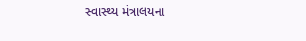સ્વાસ્થ્ય મંત્રાલયના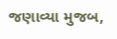જણાવ્યા મુજબ,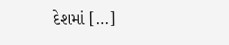દેશમાં […]